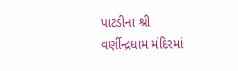પાટડીના શ્રી વર્ણીન્દ્રધામ મંદિરમાં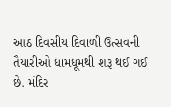આઠ દિવસીય દિવાળી ઉત્સવની તૈયારીઓ ધામધૂમથી શરૂ થઈ ગઈ છે. મંદિર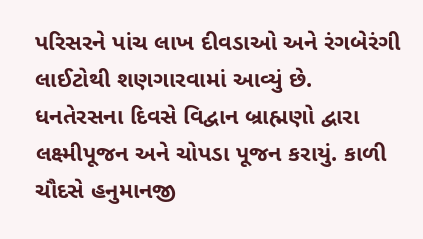પરિસરને પાંચ લાખ દીવડાઓ અને રંગબેરંગી લાઈટોથી શણગારવામાં આવ્યું છે. ધનતેરસના દિવસે વિદ્વાન બ્રાહ્મણો દ્વારા લક્ષ્મીપૂજન અને ચોપડા પૂજન કરાયું. કાળી ચૌદસે હનુમાનજી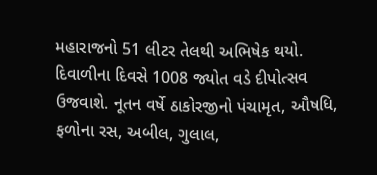મહારાજનો 51 લીટર તેલથી અભિષેક થયો. દિવાળીના દિવસે 1008 જ્યોત વડે દીપોત્સવ ઉજવાશે. નૂતન વર્ષે ઠાકોરજીનો પંચામૃત, ઔષધિ, ફળોના રસ, અબીલ, ગુલાલ,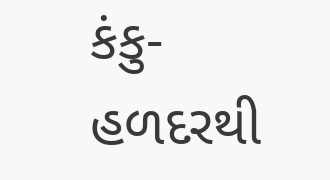કંકુ-હળદરથી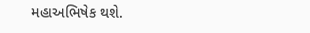મહાઅભિષેક થશે.